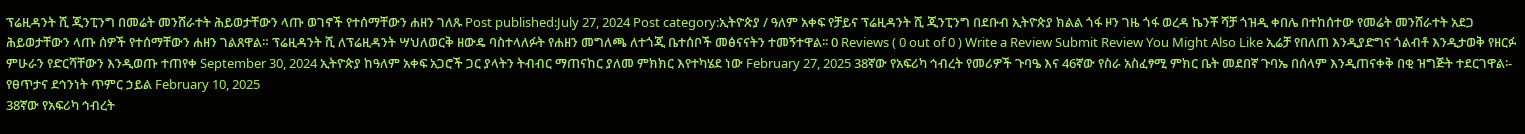ፕሬዚዳንት ሺ ጂንፒንግ በመሬት መንሸራተት ሕይወታቸውን ላጡ ወገኖች የተሰማቸውን ሐዘን ገለጹ Post published:July 27, 2024 Post category:ኢትዮጵያ / ዓለም አቀፍ የቻይና ፕሬዚዳንት ሺ ጂንፒንግ በደቡብ ኢትዮጵያ ክልል ጎፋ ዞን ገዜ ጎፋ ወረዳ ኬንቾ ሻቻ ጎዝዲ ቀበሌ በተከሰተው የመሬት መንሸራተት አደጋ ሕይወታቸውን ላጡ ሰዎች የተሰማቸውን ሐዘን ገልጸዋል። ፕሬዚዳንት ሺ ለፕሬዚዳንት ሣህለወርቅ ዘውዴ ባስተላለፉት የሐዘን መግለጫ ለተጎጂ ቤተሰቦች መፅናናትን ተመኝተዋል፡፡ 0 Reviews ( 0 out of 0 ) Write a Review Submit Review You Might Also Like ኢሬቻ የበለጠ እንዲያድግና ጎልብቶ እንዲታወቅ የዘርፉ ምሁራን የድርሻቸውን እንዲወጡ ተጠየቀ September 30, 2024 ኢትዮጵያ ከዓለም አቀፍ አጋሮች ጋር ያላትን ትብብር ማጠናከር ያለመ ምክክር እየተካሄደ ነው February 27, 2025 38ኛው የአፍሪካ ኅብረት የመሪዎች ጉባዔ እና 46ኛው የስራ አስፈፃሚ ምክር ቤት መደበኛ ጉባኤ በሰላም እንዲጠናቀቅ በቂ ዝግጅት ተደርገዋል፡- የፀጥታና ደኅንነት ጥምር ኃይል February 10, 2025
38ኛው የአፍሪካ ኅብረት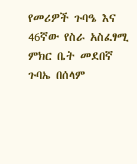የመሪዎች ጉባዔ እና 46ኛው የስራ አስፈፃሚ ምክር ቤት መደበኛ ጉባኤ በሰላም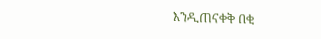እንዲጠናቀቅ በቂ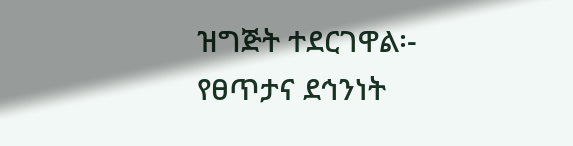ዝግጅት ተደርገዋል፡- የፀጥታና ደኅንነት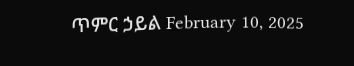ጥምር ኃይል February 10, 2025